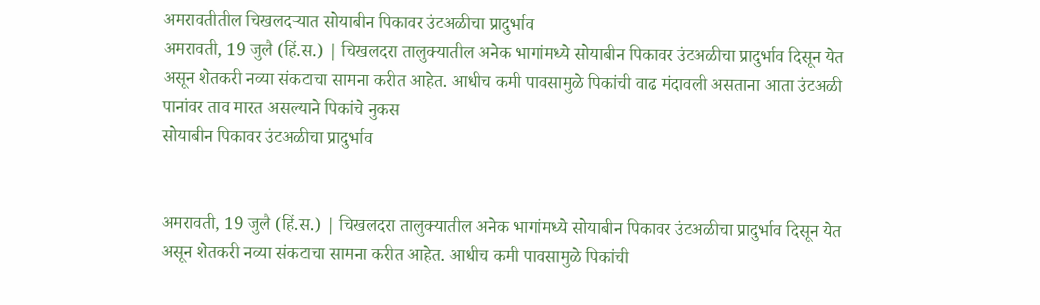अमरावतीतील चिखलदऱ्यात सोयाबीन पिकावर उंटअळीचा प्रादुर्भाव
अमरावती, 19 जुलै (हिं.स.) | चिखलदरा तालुक्यातील अनेक भागांमध्ये सोयाबीन पिकावर उंटअळीचा प्रादुर्भाव दिसून येत असून शेतकरी नव्या संकटाचा सामना करीत आहेत. आधीच कमी पावसामुळे पिकांची वाढ मंदावली असताना आता उंटअळी पानांवर ताव मारत असल्याने पिकांचे नुकस
सोयाबीन पिकावर उंटअळीचा प्रादुर्भाव


अमरावती, 19 जुलै (हिं.स.) | चिखलदरा तालुक्यातील अनेक भागांमध्ये सोयाबीन पिकावर उंटअळीचा प्रादुर्भाव दिसून येत असून शेतकरी नव्या संकटाचा सामना करीत आहेत. आधीच कमी पावसामुळे पिकांची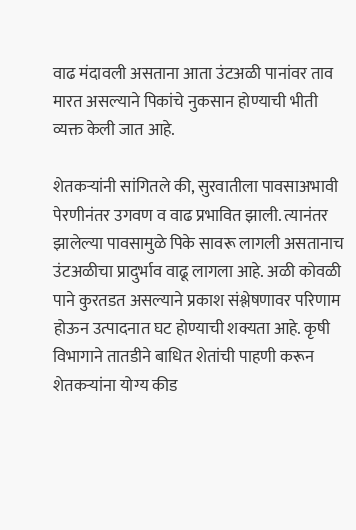वाढ मंदावली असताना आता उंटअळी पानांवर ताव मारत असल्याने पिकांचे नुकसान होण्याची भीती व्यक्त केली जात आहे.

शेतकऱ्यांनी सांगितले की, सुरवातीला पावसाअभावी पेरणीनंतर उगवण व वाढ प्रभावित झाली. त्यानंतर झालेल्या पावसामुळे पिके सावरू लागली असतानाच उंटअळीचा प्रादुर्भाव वाढू लागला आहे. अळी कोवळी पाने कुरतडत असल्याने प्रकाश संश्लेषणावर परिणाम होऊन उत्पादनात घट होण्याची शक्यता आहे. कृषी विभागाने तातडीने बाधित शेतांची पाहणी करून शेतकऱ्यांना योग्य कीड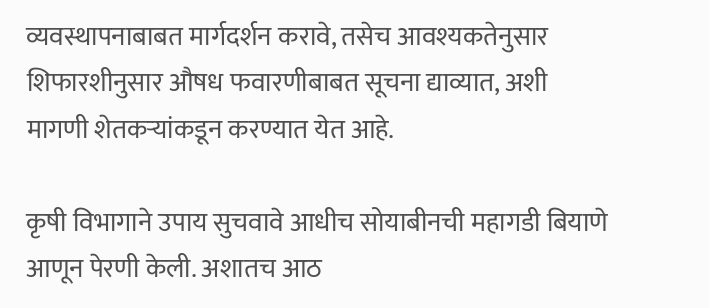व्यवस्थापनाबाबत मार्गदर्शन करावे, तसेच आवश्यकतेनुसार शिफारशीनुसार औषध फवारणीबाबत सूचना द्याव्यात, अशी मागणी शेतकऱ्यांकडून करण्यात येत आहे.

कृषी विभागाने उपाय सुचवावे आधीच सोयाबीनची महागडी बियाणे आणून पेरणी केली. अशातच आठ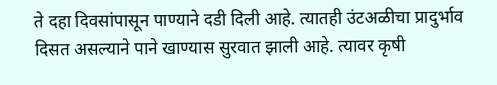ते दहा दिवसांपासून पाण्याने दडी दिली आहे. त्यातही उंटअळीचा प्रादुर्भाव दिसत असल्याने पाने खाण्यास सुरवात झाली आहे. त्यावर कृषी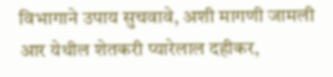विभागाने उपाय सुचवावे, अशी मागणी जामली आर येथील शेतकरी प्यारेलाल दहीकर,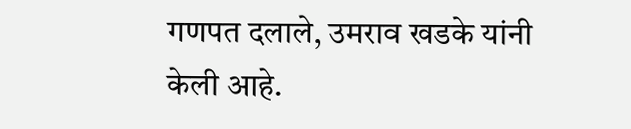गणपत दलाले, उमराव खडके यांनी केली आहे.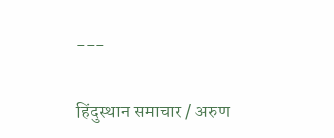---

हिंदुस्थान समाचार / अरुण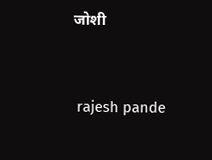जोशी


 rajesh pande